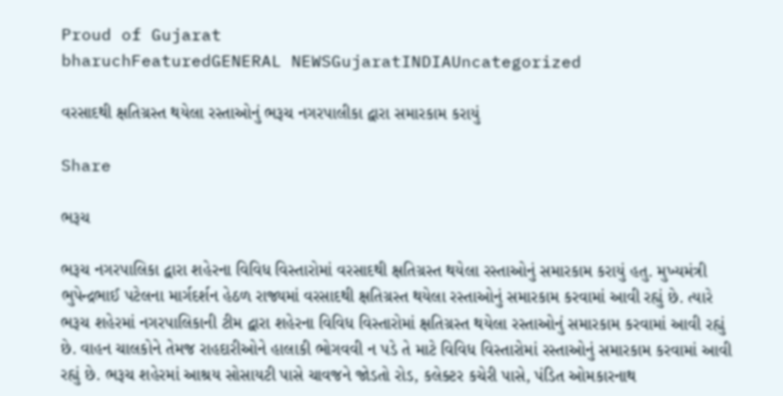Proud of Gujarat
bharuchFeaturedGENERAL NEWSGujaratINDIAUncategorized

વરસાદથી ક્ષતિગ્રસ્ત થયેલા રસ્તાઓનું ભરૂચ નગરપાલીકા દ્વારા સમારકામ કરાયું

Share

ભરૂચ

ભરૂચ નગરપાલિકા દ્વારા શહેરના વિવિધ વિસ્તારોમાં વરસાદથી ક્ષતિગ્રસ્ત થયેલા રસ્તાઓનું સમારકામ કરાયું હતુ. મુખ્યમંત્રી ભુપેન્દ્રભાઈ પટેલના માર્ગદર્શન હેઠળ રાજ્યમાં વરસાદથી ક્ષતિગ્રસ્ત થયેલા રસ્તાઓનું સમારકામ કરવામાં આવી રહ્યું છે. ત્યારે ભરૂચ શહેરમાં નગરપાલિકાની ટીમ દ્વારા શહેરના વિવિધ વિસ્તારોમાં ક્ષતિગ્રસ્ત થયેલા રસ્તાઓનું સમારકામ કરવામાં આવી રહ્યું છે. વાહન ચાલકોને તેમજ રાહદારીઓને હાલાકી ભોગવવી ન પડે તે માટે વિવિધ વિસ્તારોમાં રસ્તાઓનું સમારકામ કરવામાં આવી રહ્યું છે. ભરૂચ શહેરમાં આશ્રય સોસાયટી પાસે ચાવજને જોડતો રોડ, કલેક્ટર કચેરી પાસે, પંડિત ઓમકારનાથ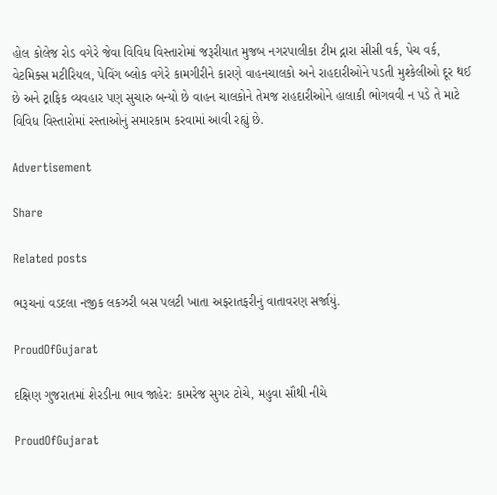હોલ કોલેજ રોડ વગેરે જેવા વિવિધ વિસ્તારોમાં જરૂરીયાત મુજબ નગરપાલીકા ટીમ દ્નારા સીસી વર્ક, પેચ વર્ક, વેટમિક્સ મટીરિયલ, પેવિંગ બ્લોક વગેરે કામગીરીને કારણે વાહનચાલકો અને રાહદારીઓને પડતી મુશ્કેલીઓ દૂર થઈ છે અને ટ્રાફિક વ્યવહાર પણ સુચારુ બન્યો છે વાહન ચાલકોને તેમજ રાહદારીઓને હાલાકી ભોગવવી ન પડે તે માટે વિવિધ વિસ્તારોમાં રસ્તાઓનું સમારકામ કરવામાં આવી રહ્યું છે.

Advertisement

Share

Related posts

ભરૂચનાં વડદલા નજીક લકઝરી બસ પલટી ખાતા અફરાતફરીનું વાતાવરણ સર્જાયું.

ProudOfGujarat

દક્ષિણ ગુજરાતમાં શેરડીના ભાવ જાહેર: કામરેજ સુગર ટોચે, મહુવા સૌથી નીચે

ProudOfGujarat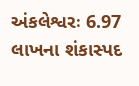અંકલેશ્વરઃ 6.97 લાખના શંકાસ્પદ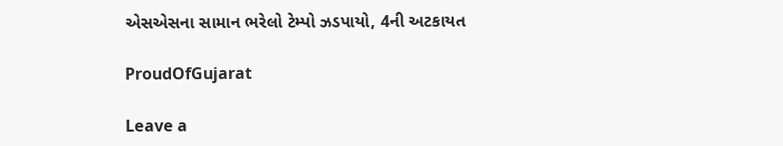એસએસના સામાન ભરેલો ટેમ્પો ઝડપાયો, 4ની અટકાયત

ProudOfGujarat

Leave a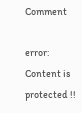Comment

error: Content is protected !!